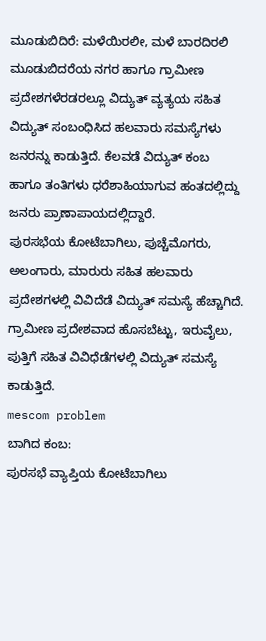ಮೂಡುಬಿದಿರೆ: ಮಳೆಯಿರಲೀ, ಮಳೆ ಬಾರದಿರಲಿ ಮೂಡುಬಿದರೆಯ ನಗರ ಹಾಗೂ ಗ್ರಾಮೀಣ ಪ್ರದೇಶಗಳೆರಡರಲ್ಲೂ ವಿದ್ಯುತ್ ವ್ಯತ್ಯಯ ಸಹಿತ ವಿದ್ಯುತ್ ಸಂಬಂಧಿಸಿದ ಹಲವಾರು ಸಮಸ್ಯೆಗಳು ಜನರನ್ನು ಕಾಡುತ್ತಿದೆ. ಕೆಲವಡೆ ವಿದ್ಯುತ್ ಕಂಬ ಹಾಗೂ ತಂತಿಗಳು ಧರೆಶಾಹಿಯಾಗುವ ಹಂತದಲ್ಲಿದ್ದು ಜನರು ಪ್ರಾಣಾಪಾಯದಲ್ಲಿದ್ದಾರೆ.
ಪುರಸಭೆಯ ಕೋಟೆಬಾಗಿಲು, ಪುಚ್ಚೆಮೊಗರು, ಅಲಂಗಾರು, ಮಾರುರು ಸಹಿತ ಹಲವಾರು ಪ್ರದೇಶಗಳಲ್ಲಿ ವಿವಿದೆಡೆ ವಿದ್ಯುತ್ ಸಮಸ್ಯೆ ಹೆಚ್ಚಾಗಿದೆ. ಗ್ರಾಮೀಣ ಪ್ರದೇಶವಾದ ಹೊಸಬೆಟ್ಟು, ಇರುವೈಲು, ಪುತ್ತಿಗೆ ಸಹಿತ ವಿವಿಧೆಡೆಗಳಲ್ಲಿ ವಿದ್ಯುತ್ ಸಮಸ್ಯೆ ಕಾಡುತ್ತಿದೆ.
mescom problem
ಬಾಗಿದ ಕಂಬ:
ಪುರಸಭೆ ವ್ಯಾಪ್ತಿಯ ಕೋಟೆಬಾಗಿಲು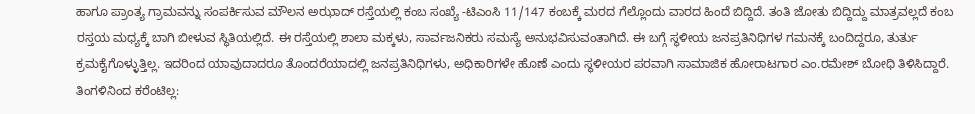ಹಾಗೂ ಪ್ರಾಂತ್ಯ ಗ್ರಾಮವನ್ನು ಸಂಪರ್ಕಿಸುವ ಮೌಲನ ಅಝಾದ್ ರಸ್ತೆಯಲ್ಲಿ ಕಂಬ ಸಂಖ್ಯೆ -ಟಿಎಂಸಿ 11/147 ಕಂಬಕ್ಕೆ ಮರದ ಗೆಲ್ಲೊಂದು ವಾರದ ಹಿಂದೆ ಬಿದ್ದಿದೆ. ತಂತಿ ಜೋತು ಬಿದ್ದಿದ್ದು ಮಾತ್ರವಲ್ಲದೆ ಕಂಬ ರಸ್ತಯ ಮಧ್ಯಕ್ಕೆ ಬಾಗಿ ಬೀಳುವ ಸ್ಥಿತಿಯಲ್ಲಿದೆ. ಈ ರಸ್ತೆಯಲ್ಲಿ ಶಾಲಾ ಮಕ್ಕಳು, ಸಾರ್ವಜನಿಕರು ಸಮಸ್ಯೆ ಅನುಭವಿಸುವಂತಾಗಿದೆ. ಈ ಬಗ್ಗೆ ಸ್ಥಳೀಯ ಜನಪ್ರತಿನಿಧಿಗಳ ಗಮನಕ್ಕೆ ಬಂದಿದ್ದರೂ, ತುರ್ತು  ಕ್ರಮಕೈಗೊಳ್ಳುತ್ತಿಲ್ಲ. ಇದರಿಂದ ಯಾವುದಾದರೂ ತೊಂದರೆಯಾದಲ್ಲಿ ಜನಪ್ರತಿನಿಧಿಗಳು, ಅಧಿಕಾರಿಗಳೇ ಹೊಣೆ ಎಂದು ಸ್ಥಳೀಯರ ಪರವಾಗಿ ಸಾಮಾಜಿಕ ಹೋರಾಟಗಾರ ಎಂ.ರಮೇಶ್ ಬೋಧಿ ತಿಳಿಸಿದ್ದಾರೆ.
ತಿಂಗಳಿನಿಂದ ಕರೆಂಟಿಲ್ಲ: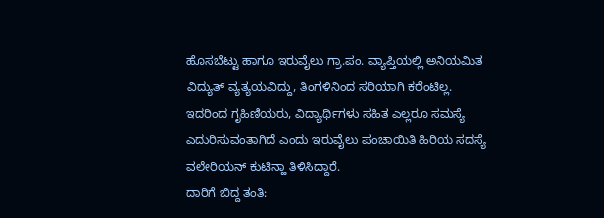ಹೊಸಬೆಟ್ಟು ಹಾಗೂ ಇರುವೈಲು ಗ್ರಾ.ಪಂ. ವ್ಯಾಪ್ತಿಯಲ್ಲಿ ಅನಿಯಮಿತ ವಿದ್ಯುತ್ ವ್ಯತ್ಯಯವಿದ್ದು, ತಿಂಗಳಿನಿಂದ ಸರಿಯಾಗಿ ಕರೆಂಟಿಲ್ಲ. ಇದರಿಂದ ಗೃಹಿಣಿಯರು, ವಿದ್ಯಾರ್ಥಿಗಳು ಸಹಿತ ಎಲ್ಲರೂ ಸಮಸ್ಯೆ ಎದುರಿಸುವಂತಾಗಿದೆ ಎಂದು ಇರುವೈಲು ಪಂಚಾಯಿತಿ ಹಿರಿಯ ಸದಸ್ಯೆ ವಲೇರಿಯನ್ ಕುಟಿನ್ಹಾ ತಿಳಿಸಿದ್ದಾರೆ.
ದಾರಿಗೆ ಬಿದ್ದ ತಂತಿ: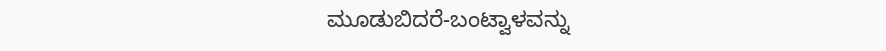ಮೂಡುಬಿದರೆ-ಬಂಟ್ವಾಳವನ್ನು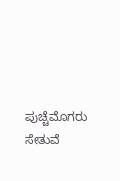ಪುಚ್ಚೆಮೊಗರು ಸೇತುವೆ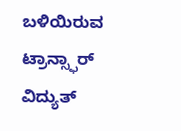ಬಳಿಯಿರುವ ಟ್ರಾನ್ಸ್ಫಾರ್ ವಿದ್ಯುತ್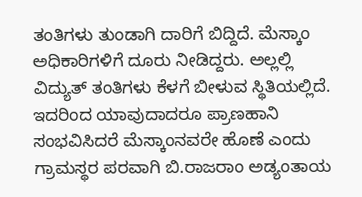ತಂತಿಗಳು ತುಂಡಾಗಿ ದಾರಿಗೆ ಬಿದ್ದಿದೆ. ಮೆಸ್ಕಾಂ ಅಧಿಕಾರಿಗಳಿಗೆ ದೂರು ನೀಡಿದ್ದರು. ಅಲ್ಲಲ್ಲಿ ವಿದ್ಯುತ್ ತಂತಿಗಳು ಕೆಳಗೆ ಬೀಳುವ ಸ್ಥಿತಿಯಲ್ಲಿದೆ. ಇದರಿಂದ ಯಾವುದಾದರೂ ಪ್ರಾಣಹಾನಿ ಸಂಭವಿಸಿದರೆ ಮೆಸ್ಕಾಂನವರೇ ಹೊಣೆ ಎಂದು ಗ್ರಾಮಸ್ಥರ ಪರವಾಗಿ ಬಿ.ರಾಜರಾಂ ಅಡ್ಯಂತಾಯ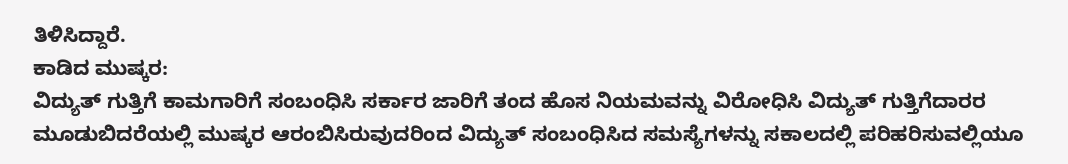ತಿಳಿಸಿದ್ದಾರೆ.
ಕಾಡಿದ ಮುಷ್ಕರ:
ವಿದ್ಯುತ್ ಗುತ್ತಿಗೆ ಕಾಮಗಾರಿಗೆ ಸಂಬಂಧಿಸಿ ಸರ್ಕಾರ ಜಾರಿಗೆ ತಂದ ಹೊಸ ನಿಯಮವನ್ನು ವಿರೋಧಿಸಿ ವಿದ್ಯುತ್ ಗುತ್ತಿಗೆದಾರರ ಮೂಡುಬಿದರೆಯಲ್ಲಿ ಮುಷ್ಕರ ಆರಂಬಿಸಿರುವುದರಿಂದ ವಿದ್ಯುತ್ ಸಂಬಂಧಿಸಿದ ಸಮಸ್ಯೆಗಳನ್ನು ಸಕಾಲದಲ್ಲಿ ಪರಿಹರಿಸುವಲ್ಲಿಯೂ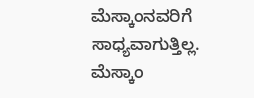ಮೆಸ್ಕಾಂನವರಿಗೆ ಸಾಧ್ಯವಾಗುತ್ತಿಲ್ಲ. ಮೆಸ್ಕಾಂ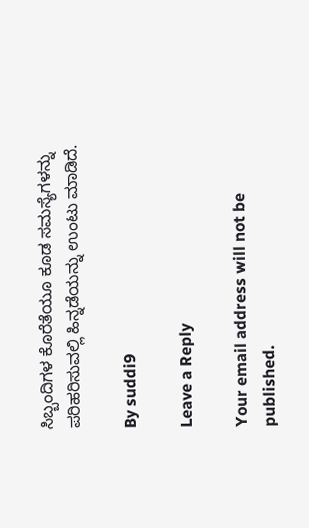ಸಿಬ್ಬಂದಿಗಳ ಕೊರೆತೆಯೂ ಕೂಡ ಸಮಸ್ಯೆಗಳನ್ನು ಪರಿಹರಿಸುವಲ್ಲಿ ಹಿನ್ನಡೆಯನ್ನು ಉಂಟು ಮಾಡಿದೆ.

By suddi9

Leave a Reply

Your email address will not be published.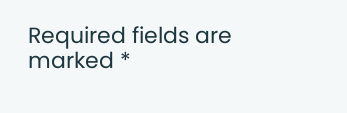Required fields are marked *